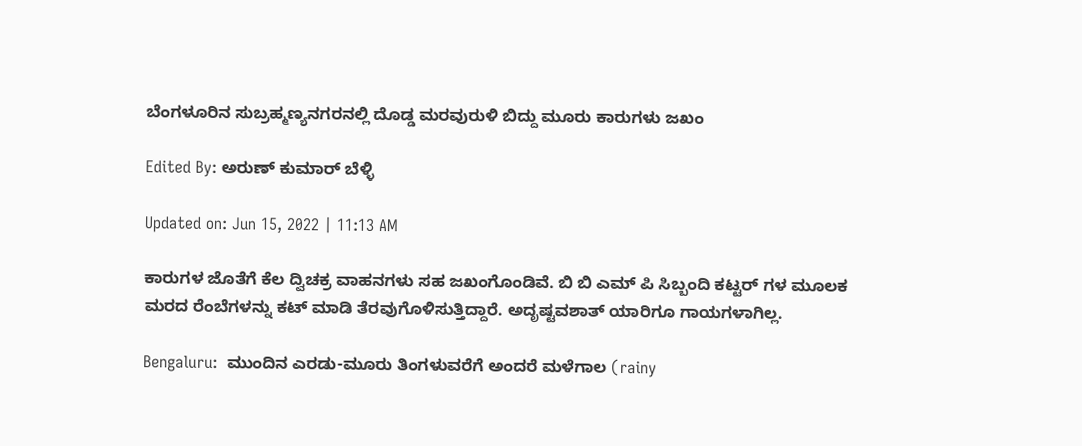ಬೆಂಗಳೂರಿನ ಸುಬ್ರಹ್ಮಣ್ಯನಗರನಲ್ಲಿ ದೊಡ್ಡ ಮರವುರುಳಿ ಬಿದ್ದು ಮೂರು ಕಾರುಗಳು ಜಖಂ

Edited By: ಅರುಣ್ ಕುಮಾರ್ ಬೆಳ್ಳಿ

Updated on: Jun 15, 2022 | 11:13 AM

ಕಾರುಗಳ ಜೊತೆಗೆ ಕೆಲ ದ್ವಿಚಕ್ರ ವಾಹನಗಳು ಸಹ ಜಖಂಗೊಂಡಿವೆ. ಬಿ ಬಿ ಎಮ್ ಪಿ ಸಿಬ್ಬಂದಿ ಕಟ್ಟರ್ ಗಳ ಮೂಲಕ ಮರದ ರೆಂಬೆಗಳನ್ನು ಕಟ್ ಮಾಡಿ ತೆರವುಗೊಳಿಸುತ್ತಿದ್ದಾರೆ. ಅದೃಷ್ಟವಶಾತ್ ಯಾರಿಗೂ ಗಾಯಗಳಾಗಿಲ್ಲ.

Bengaluru:  ಮುಂದಿನ ಎರಡು-ಮೂರು ತಿಂಗಳುವರೆಗೆ ಅಂದರೆ ಮಳೆಗಾಲ (rainy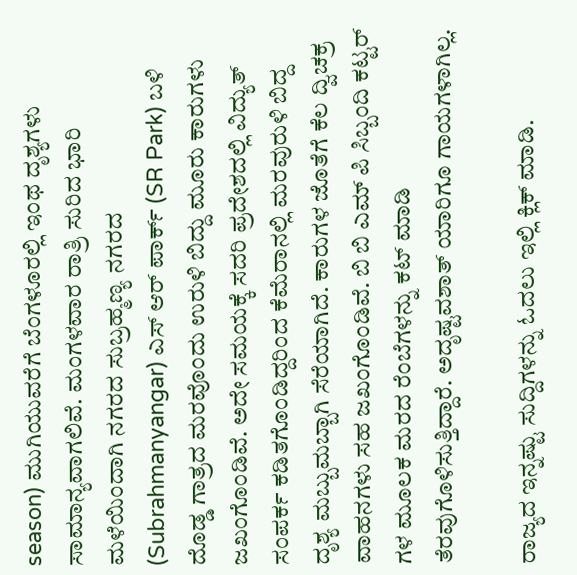season) ಮುಗಿಯುವರೆಗೆ ಬೆಂಗಳೂರಲ್ಲಿ ಇಂಥ ದೃಶ್ಯಗಳು ಸಾಮಾನ್ಯವಾಗಲಿವೆ. ಮಂಗಳವಾರ ರಾತ್ರಿ ಸುರಿದ ಭಾರಿ ಮಳೆಯಿಂದಾಗಿ ನಗರದ ಸುಬ್ರಹ್ಮಣ್ಯ ನಗರದ (Subrahmanyangar) ಎಸ್ ಆರ್ ಪಾರ್ಕ್ (SR Park) ಬಳಿ ದೊಡ್ಡ ಗಾತ್ರದ ಮರವೊಂದು ಉರುಳಿ ಬಿದ್ದು ಮೂರು ಕಾರುಗಳು ಜಖಂಗೊಂಡಿವೆ. ಅದೇ ಸಮಯಕ್ಕೆ ಸದರಿ ಪ್ರದೇಶದಲ್ಲಿ ವಿದ್ಯುತ್ ಸಂಪರ್ಕ ಕಡಿತಗೊಂಡಿದ್ದರಿಂದ ಕೆಮೆರಾನಲ್ಲಿ ಮರವುರುಳಿ ಬಿದ್ದ ದೃಶ್ಯ ಮಬ್ಬುಮಬ್ಬಾಗಿ ಸೆರೆಯಾಗಿದೆ. ಕಾರುಗಳ ಜೊತೆಗೆ ಕೆಲ ದ್ವಿಚಕ್ರ ವಾಹನಗಳು ಸಹ ಜಖಂಗೊಂಡಿವೆ. ಬಿ ಬಿ ಎಮ್ ಪಿ ಸಿಬ್ಬಂದಿ ಕಟ್ಟರ್ ಗಳ ಮೂಲಕ ಮರದ ರೆಂಬೆಗಳನ್ನು ಕಟ್ ಮಾಡಿ ತೆರವುಗೊಳಿಸುತ್ತಿದ್ದಾರೆ. ಅದೃಷ್ಟವಶಾತ್ ಯಾರಿಗೂ ಗಾಯಗಳಾಗಿಲ್ಲ.

ರಾಜ್ಯದ ಇನ್ನಷ್ಟು ಸುದ್ದಿಗಳನ್ನು ಓದಲು ಇಲ್ಲಿ ಕ್ಲಿಕ್ ಮಾಡಿ.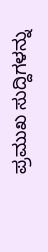ಪ್ರಮುಖ ಸುದ್ದಿಗಳನ್ನು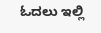ಓದಲು ಇಲ್ಲಿ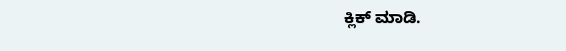ಕ್ಲಿಕ್ ಮಾಡಿ.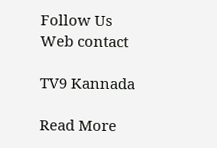Follow Us
Web contact

TV9 Kannada

Read More